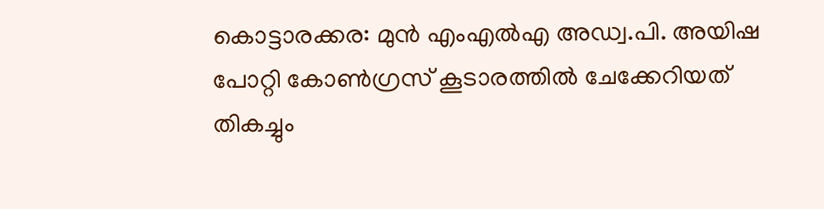കൊട്ടാരക്കര: മുൻ എംഎൽഎ അഡ്വ.പി. അയിഷ പോറ്റി കോൺഗ്രസ് കൂടാരത്തിൽ ചേക്കേറിയത് തികച്ചും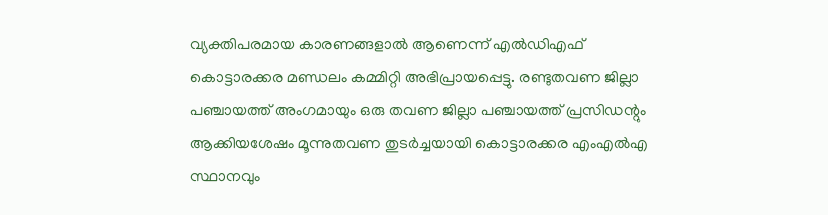വ്യക്തിപരമായ കാരണങ്ങളാൽ ആണെന്ന് എൽഡിഎഫ് കൊട്ടാരക്കര മണ്ഡലം കമ്മിറ്റി അഭിപ്രായപ്പെട്ടു. രണ്ടുതവണ ജില്ലാ പഞ്ചായത്ത് അംഗമായും ഒരു തവണ ജില്ലാ പഞ്ചായത്ത് പ്രസിഡന്റും ആക്കിയശേഷം മൂന്നുതവണ തുടർച്ചയായി കൊട്ടാരക്കര എംഎൽഎ സ്ഥാനവും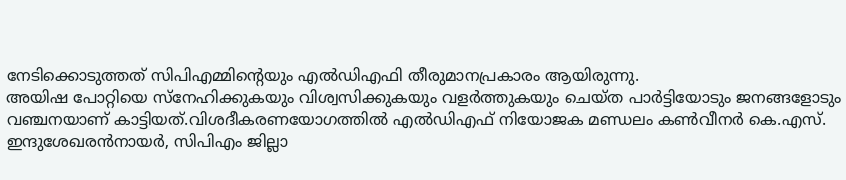നേടിക്കൊടുത്തത് സിപിഎമ്മിന്റെയും എൽഡിഎഫി തീരുമാനപ്രകാരം ആയിരുന്നു.
അയിഷ പോറ്റിയെ സ്നേഹിക്കുകയും വിശ്വസിക്കുകയും വളർത്തുകയും ചെയ്ത പാർട്ടിയോടും ജനങ്ങളോടും വഞ്ചനയാണ് കാട്ടിയത്.വിശദീകരണയോഗത്തിൽ എൽഡിഎഫ് നിയോജക മണ്ഡലം കൺവീനർ കെ.എസ്. ഇന്ദുശേഖരൻനായർ, സിപിഎം ജില്ലാ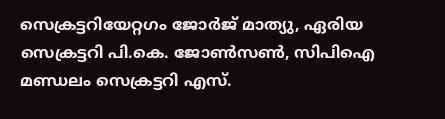സെക്രട്ടറിയേറ്റഗം ജോർജ് മാത്യു, ഏരിയ സെക്രട്ടറി പി.കെ. ജോൺസൺ, സിപിഐ മണ്ഡലം സെക്രട്ടറി എസ്.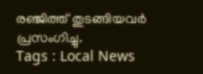രഞ്ജിത്ത് തുടങ്ങിയവർ പ്രസംഗിച്ചു.
Tags : Local News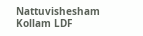Nattuvishesham Kollam LDF